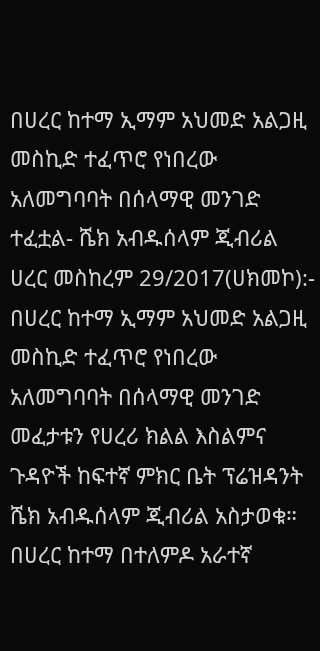በሀረር ከተማ ኢማም አህመድ አልጋዚ መስኪድ ተፈጥሮ የነበረው አለመግባባት በሰላማዊ መንገድ ተፈቷል- ሼክ አብዱሰላም ጂብሪል
ሀረር መስከረም 29/2017(ሀክመኮ):- በሀረር ከተማ ኢማም አህመድ አልጋዚ መስኪድ ተፈጥሮ የነበረው አለመግባባት በሰላማዊ መንገድ መፈታቱን የሀረሪ ክልል እስልምና ጉዳዮች ከፍተኛ ምክር ቤት ፕሬዝዳንት ሼክ አብዱሰላም ጂብሪል አስታወቁ። በሀረር ከተማ በተለምዶ አራተኛ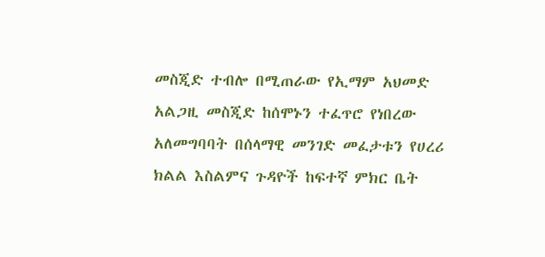መስጂድ ተብሎ በሚጠራው የኢማም አህመድ አልጋዚ መስጂድ ከሰሞኑን ተፈጥሮ የነበረው አለመግባባት በሰላማዊ መንገድ መፈታቱን የሀረሪ ክልል እስልምና ጉዳዮች ከፍተኛ ምክር ቤት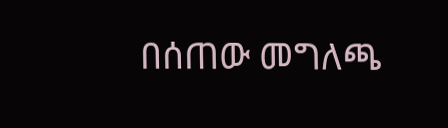በሰጠው መግለጫ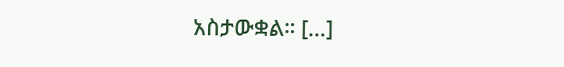አስታውቋል። […]